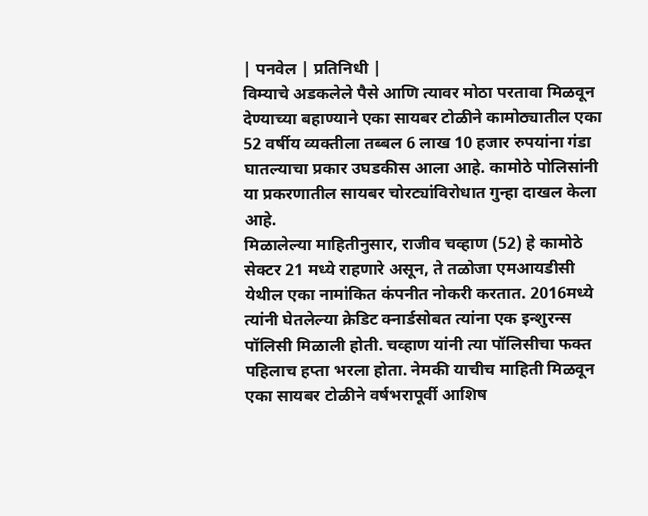| पनवेल | प्रतिनिधी |
विम्याचे अडकलेले पैसे आणि त्यावर मोठा परतावा मिळवून देण्याच्या बहाण्याने एका सायबर टोळीने कामोठ्यातील एका 52 वर्षीय व्यक्तीला तब्बल 6 लाख 10 हजार रुपयांना गंडा घातल्याचा प्रकार उघडकीस आला आहे. कामोठे पोलिसांनी या प्रकरणातील सायबर चोरट्यांविरोधात गुन्हा दाखल केला आहे.
मिळालेल्या माहितीनुसार, राजीव चव्हाण (52) हे कामोठे सेक्टर 21 मध्ये राहणारे असून, ते तळोजा एमआयडीसी येथील एका नामांकित कंपनीत नोकरी करतात. 2016मध्ये त्यांनी घेतलेल्या क्रेडिट क्नार्डसोबत त्यांना एक इन्शुरन्स पॉलिसी मिळाली होती. चव्हाण यांनी त्या पॉलिसीचा फक्त पहिलाच हप्ता भरला होता. नेमकी याचीच माहिती मिळवून एका सायबर टोळीने वर्षभरापूर्वी आशिष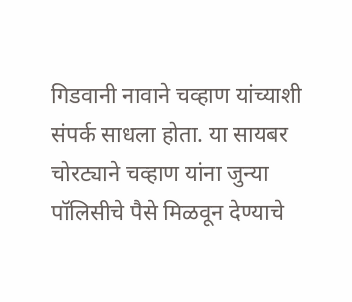गिडवानी नावाने चव्हाण यांच्याशी संपर्क साधला होता. या सायबर चोरट्याने चव्हाण यांना जुन्या पॉलिसीचे पैसे मिळवून देण्याचे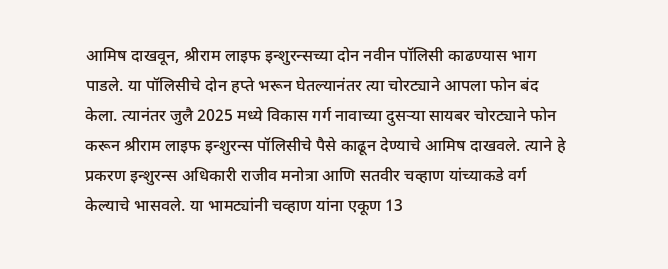आमिष दाखवून, श्रीराम लाइफ इन्शुरन्सच्या दोन नवीन पॉलिसी काढण्यास भाग पाडले. या पॉलिसीचे दोन हप्ते भरून घेतल्यानंतर त्या चोरट्याने आपला फोन बंद केला. त्यानंतर जुलै 2025 मध्ये विकास गर्ग नावाच्या दुसऱ्या सायबर चोरट्याने फोन करून श्रीराम लाइफ इन्शुरन्स पॉलिसीचे पैसे काढून देण्याचे आमिष दाखवले. त्याने हे प्रकरण इन्शुरन्स अधिकारी राजीव मनोत्रा आणि सतवीर चव्हाण यांच्याकडे वर्ग केल्याचे भासवले. या भामट्यांनी चव्हाण यांना एकूण 13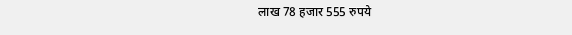लाख 78 हजार 555 रुपये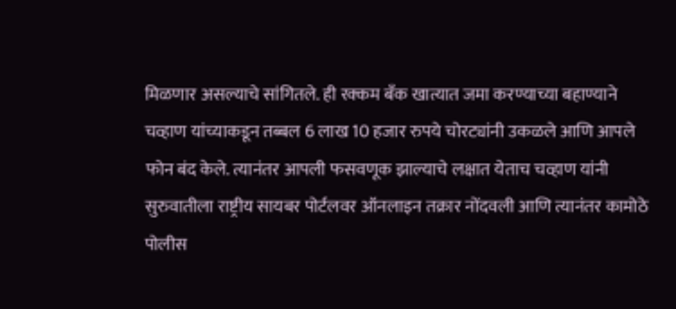मिळणार असल्याचे सांगितले. ही रक्कम बँक खात्यात जमा करण्याच्या बहाण्याने चव्हाण यांच्याकडून तब्बल 6 लाख 10 हजार रुपये चोरट्यांनी उकळले आणि आपले फोन बंद केले. त्यानंतर आपली फसवणूक झाल्याचे लक्षात येताच चव्हाण यांनी सुरुवातीला राष्ट्रीय सायबर पोर्टलवर ऑनलाइन तक्रार नोंदवली आणि त्यानंतर कामोठे पोलीस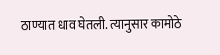ठाण्यात धाव घेतली. त्यानुसार कामोठे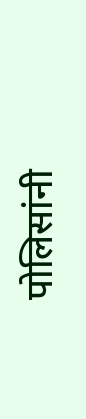पोलिसांनी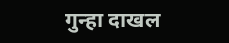गुन्हा दाखल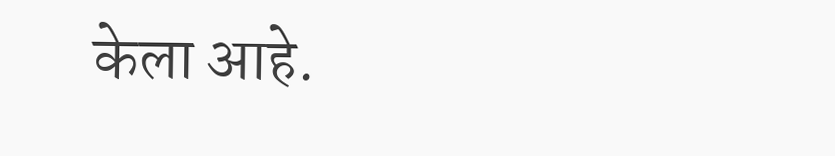केला आहे.